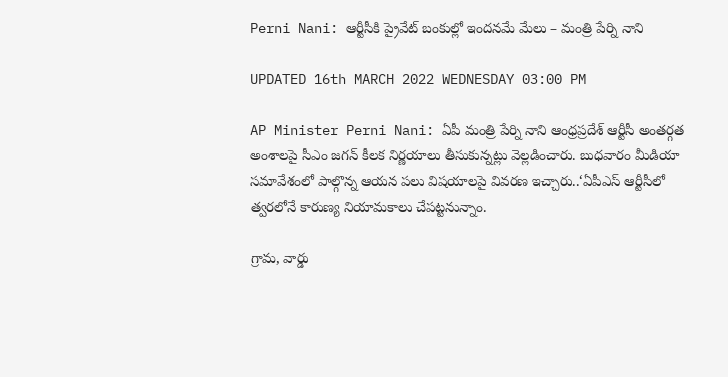Perni Nani: ఆర్టీసీకి ప్రైవేట్ బంకుల్లో ఇందనమే మేలు – మంత్రి పేర్ని నాని

UPDATED 16th MARCH 2022 WEDNESDAY 03:00 PM

AP Minister Perni Nani: ఏపీ మంత్రి పేర్ని నాని ఆంధ్రప్రదేశ్ ఆర్టీసీ అంతర్గత అంశాలపై సీఎం జగన్ కీలక నిర్ణయాలు తీసుకున్నట్లు వెల్లడించారు. బుధవారం మీడియా సమావేశంలో పాల్గొన్న ఆయన పలు విషయాలపై వివరణ ఇచ్చారు..‘ఏపీఎస్ ఆర్టీసీలో త్వరలోనే కారుణ్య నియామకాలు చేపట్టనున్నాం.

గ్రామ, వార్డు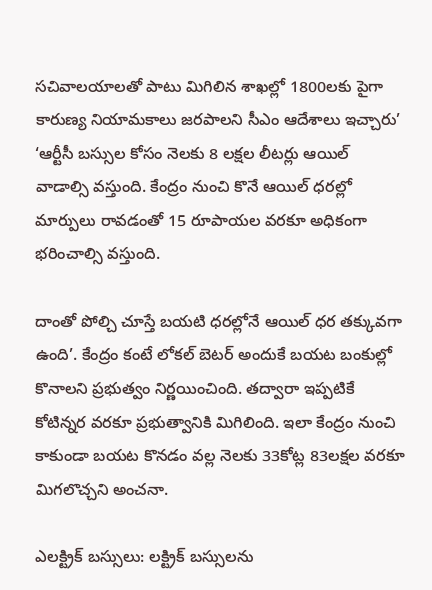సచివాలయాలతో పాటు మిగిలిన శాఖల్లో 1800లకు పైగా కారుణ్య నియామకాలు జరపాలని సీఎం ఆదేశాలు ఇచ్చారు’ ‘ఆర్టీసీ బస్సుల కోసం నెలకు 8 లక్షల లీటర్లు ఆయిల్ వాడాల్సి వస్తుంది. కేంద్రం నుంచి కొనే ఆయిల్ ధరల్లో మార్పులు రావడంతో 15 రూపాయల వరకూ అధికంగా భరించాల్సి వస్తుంది.

దాంతో పోల్చి చూస్తే బయటి ధరల్లోనే ఆయిల్ ధర తక్కువగా ఉంది’. కేంద్రం కంటే లోకల్ బెటర్ అందుకే బయట బంకుల్లో కొనాలని ప్రభుత్వం నిర్ణయించింది. తద్వారా ఇప్పటికే కోటిన్నర వరకూ ప్రభుత్వానికి మిగిలింది. ఇలా కేంద్రం నుంచి కాకుండా బయట కొనడం వల్ల నెలకు 33కోట్ల 83లక్షల వరకూ మిగలొచ్చని అంచనా.

ఎలక్ట్రిక్ బస్సులు: లక్ట్రిక్ బస్సులను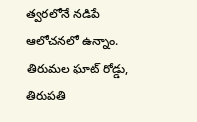త్వరలోనే నడిపే ఆలోచనలో ఉన్నాం. తిరుమల ఘాట్ రోడ్డు, తిరుపతి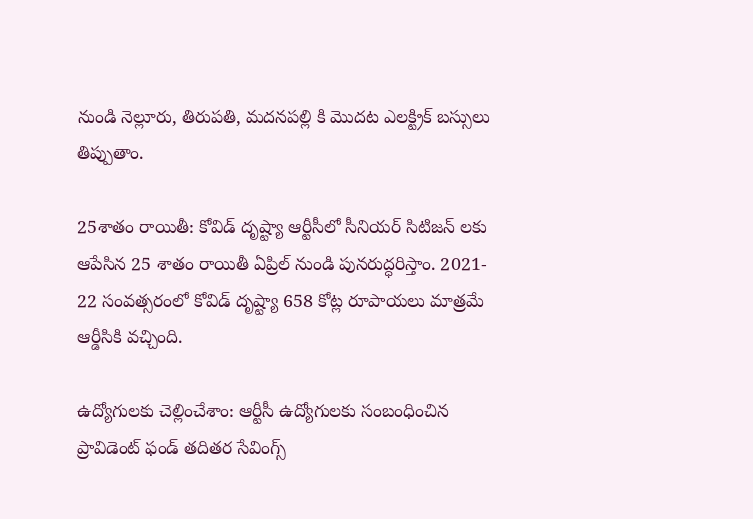నుండి నెల్లూరు, తిరుపతి, మదనపల్లి కి మొదట ఎలక్ట్రిక్ బస్సులు తిప్పుతాం.

25శాతం రాయితీ: కోవిడ్ దృష్ట్యా ఆర్టీసీలో సీనియర్ సిటిజన్ లకు ఆపేసిన 25 శాతం రాయితీ ఏప్రిల్ నుండి పునరుద్ధరిస్తాం. 2021- 22 సంవత్సరంలో కోవిడ్ దృష్ట్యా 658 కోట్ల రూపాయలు మాత్రమే ఆర్డీసికి వచ్చింది.

ఉద్యోగులకు చెల్లించేశాం: ఆర్టీసీ ఉద్యోగులకు సంబంధించిన ప్రావిడెంట్ ఫండ్ తదితర సేవింగ్స్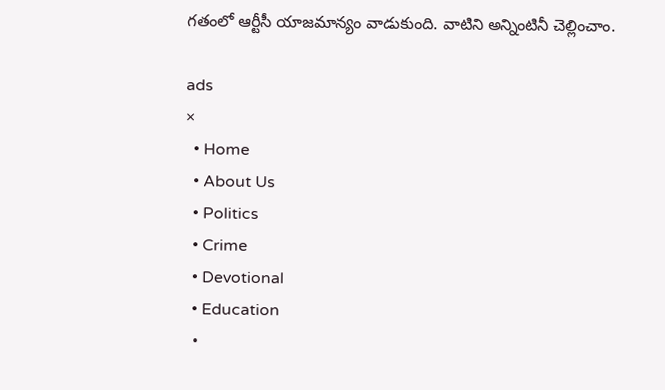గతంలో ఆర్టీసీ యాజమాన్యం వాడుకుంది. వాటిని అన్నింటినీ చెల్లించాం.

ads
×
  • Home
  • About Us
  • Politics
  • Crime
  • Devotional
  • Education
  •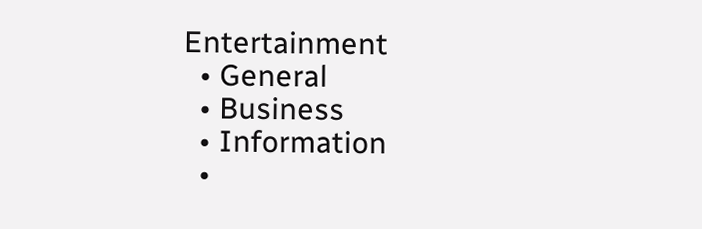Entertainment
  • General
  • Business
  • Information
  •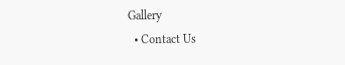Gallery
  • Contact Us